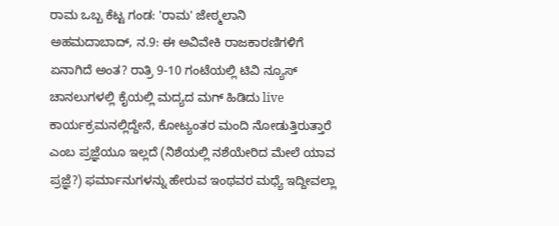ರಾಮ ಒಬ್ಬ ಕೆಟ್ಟ ಗಂಡ: 'ರಾಮ' ಜೇಠ್ಮಲಾನಿ
ಅಹಮದಾಬಾದ್, ನ.9: ಈ ಅವಿವೇಕಿ ರಾಜಕಾರಣಿಗಳಿಗೆ ಏನಾಗಿದೆ ಅಂತ? ರಾತ್ರಿ 9-10 ಗಂಟೆಯಲ್ಲಿ ಟಿವಿ ನ್ಯೂಸ್ ಚಾನಲುಗಳಲ್ಲಿ ಕೈಯಲ್ಲಿ ಮದ್ಯದ ಮಗ್ ಹಿಡಿದು live ಕಾರ್ಯಕ್ರಮನಲ್ಲಿದ್ದೇನೆ, ಕೋಟ್ಯಂತರ ಮಂದಿ ನೋಡುತ್ತಿರುತ್ತಾರೆ ಎಂಬ ಪ್ರಜ್ಞೆಯೂ ಇಲ್ಲದೆ (ನಿಶೆಯಲ್ಲಿ ನಶೆಯೇರಿದ ಮೇಲೆ ಯಾವ ಪ್ರಜ್ಞೆ?) ಫರ್ಮಾನುಗಳನ್ನು ಹೇರುವ ಇಂಥವರ ಮಧ್ಯೆ ಇದ್ದೀವಲ್ಲಾ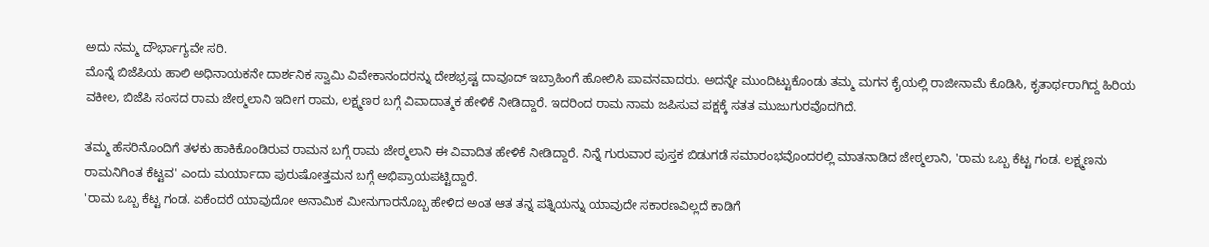ಅದು ನಮ್ಮ ದೌರ್ಭಾಗ್ಯವೇ ಸರಿ.
ಮೊನ್ನೆ ಬಿಜೆಪಿಯ ಹಾಲಿ ಅಧಿನಾಯಕನೇ ದಾರ್ಶನಿಕ ಸ್ವಾಮಿ ವಿವೇಕಾನಂದರನ್ನು ದೇಶಭ್ರಷ್ಟ ದಾವೂದ್ ಇಬ್ರಾಹಿಂಗೆ ಹೋಲಿಸಿ ಪಾವನವಾದರು. ಅದನ್ನೇ ಮುಂದಿಟ್ಟುಕೊಂಡು ತಮ್ಮ ಮಗನ ಕೈಯಲ್ಲಿ ರಾಜೀನಾಮೆ ಕೊಡಿಸಿ, ಕೃತಾರ್ಥರಾಗಿದ್ದ ಹಿರಿಯ ವಕೀಲ, ಬಿಜೆಪಿ ಸಂಸದ ರಾಮ ಜೇಠ್ಮಲಾನಿ ಇದೀಗ ರಾಮ, ಲಕ್ಷ್ಮಣರ ಬಗ್ಗೆ ವಿವಾದಾತ್ಮಕ ಹೇಳಿಕೆ ನೀಡಿದ್ದಾರೆ. ಇದರಿಂದ ರಾಮ ನಾಮ ಜಪಿಸುವ ಪಕ್ಷಕ್ಕೆ ಸತತ ಮುಜುಗುರವೊದಗಿದೆ.

ತಮ್ಮ ಹೆಸರಿನೊಂದಿಗೆ ತಳಕು ಹಾಕಿಕೊಂಡಿರುವ ರಾಮನ ಬಗ್ಗೆ ರಾಮ ಜೇಠ್ಮಲಾನಿ ಈ ವಿವಾದಿತ ಹೇಳಿಕೆ ನೀಡಿದ್ದಾರೆ. ನಿನ್ನೆ ಗುರುವಾರ ಪುಸ್ತಕ ಬಿಡುಗಡೆ ಸಮಾರಂಭವೊಂದರಲ್ಲಿ ಮಾತನಾಡಿದ ಜೇಠ್ಮಲಾನಿ, 'ರಾಮ ಒಬ್ಬ ಕೆಟ್ಟ ಗಂಡ. ಲಕ್ಷ್ಮಣನು ರಾಮನಿಗಿಂತ ಕೆಟ್ಟವ' ಎಂದು ಮರ್ಯಾದಾ ಪುರುಷೋತ್ತಮನ ಬಗ್ಗೆ ಅಭಿಪ್ರಾಯಪಟ್ಟಿದ್ದಾರೆ.
'ರಾಮ ಒಬ್ಬ ಕೆಟ್ಟ ಗಂಡ. ಏಕೆಂದರೆ ಯಾವುದೋ ಅನಾಮಿಕ ಮೀನುಗಾರನೊಬ್ಬ ಹೇಳಿದ ಅಂತ ಆತ ತನ್ನ ಪತ್ನಿಯನ್ನು ಯಾವುದೇ ಸಕಾರಣವಿಲ್ಲದೆ ಕಾಡಿಗೆ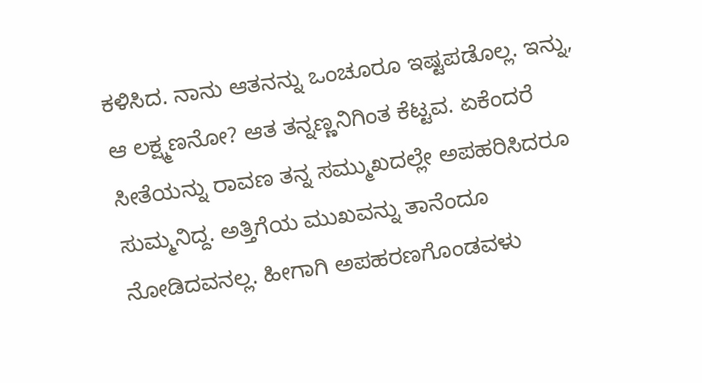ಕಳಿಸಿದ. ನಾನು ಆತನನ್ನು ಒಂಚೂರೂ ಇಷ್ಟಪಡೊಲ್ಲ. ಇನ್ನು, ಆ ಲಕ್ಷ್ಮಣನೋ? ಆತ ತನ್ನಣ್ಣನಿಗಿಂತ ಕೆಟ್ಟವ. ಏಕೆಂದರೆ ಸೀತೆಯನ್ನು ರಾವಣ ತನ್ನ ಸಮ್ಮುಖದಲ್ಲೇ ಅಪಹರಿಸಿದರೂ ಸುಮ್ಮನಿದ್ದ. ಅತ್ತಿಗೆಯ ಮುಖವನ್ನು ತಾನೆಂದೂ ನೋಡಿದವನಲ್ಲ. ಹೀಗಾಗಿ ಅಪಹರಣಗೊಂಡವಳು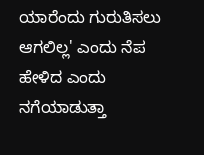ಯಾರೆಂದು ಗುರುತಿಸಲು ಆಗಲಿಲ್ಲ' ಎಂದು ನೆಪ ಹೇಳಿದ ಎಂದು ನಗೆಯಾಡುತ್ತಾ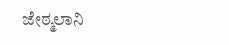ಜೇಠ್ಮಲಾನಿ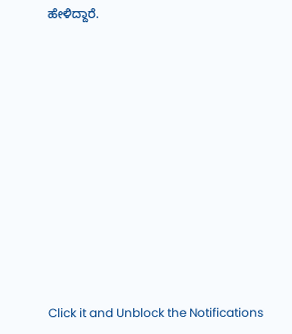ಹೇಳಿದ್ದಾರೆ.












Click it and Unblock the Notifications